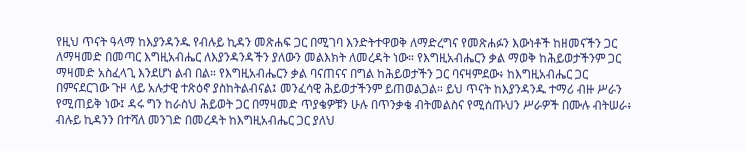የዚህ ጥናት ዓላማ ከእያንዳንዱ የብሉይ ኪዳን መጽሐፍ ጋር በሚገባ እንድትተዋወቅ ለማድረግና የመጽሐፉን እውነቶች ከዘመናችን ጋር ለማዛመድ በመጣር እግዚአብሔር ለእያንዳንዳችን ያለውን መልእክት ለመረዳት ነው። የእግዚአብሔርን ቃል ማወቅ ከሕይወታችንም ጋር ማዛመድ አስፈላጊ እንደሆነ ልብ በል። የእግዚአብሔርን ቃል ባናጠናና በግል ከሕይወታችን ጋር ባናዛምደው፥ ከእግዚአብሔር ጋር በምናደርገው ጉዞ ላይ አሉታዊ ተጽዕኖ ያስከትልብናል፤ መንፈሳዊ ሕይወታችንም ይጠወልጋል። ይህ ጥናት ከእያንዳንዱ ተማሪ ብዙ ሥራን የሚጠይቅ ነው፤ ዳሩ ግን ከራስህ ሕይወት ጋር በማዛመድ ጥያቄዎቹን ሁሉ በጥንቃቄ ብትመልስና የሚሰጡህን ሥራዎች በሙሉ ብትሠራ፥ ብሉይ ኪዳንን በተሻለ መንገድ በመረዳት ከእግዚአብሔር ጋር ያለህ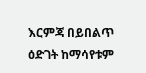እርምጃ በይበልጥ ዕድገት ከማሳየቱም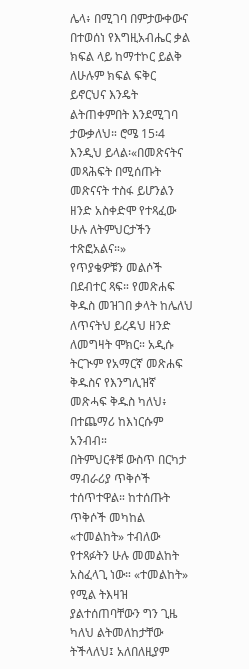ሌላ፥ በሚገባ በምታውቀውና በተወሰነ የእግዚአብሔር ቃል ክፍል ላይ ከማተኮር ይልቅ ለሁሉም ክፍል ፍቅር ይኖርህና እንዴት ልትጠቀምበት እንደሚገባ ታውቃለህ። ሮሜ 15፡4 እንዲህ ይላል፡«በመጽናትና መጻሕፍት በሚሰጡት መጽናናት ተስፋ ይሆንልን ዘንድ አስቀድሞ የተጻፈው ሁሉ ለትምህርታችን ተጽፎአልና።»
የጥያቄዎቹን መልሶች በደብተር ጻፍ። የመጽሐፍ ቅዱስ መዝገበ ቃላት ከሌለህ ለጥናትህ ይረዳህ ዘንድ ለመግዛት ሞክር። አዲሱ ትርጒም የአማርኛ መጽሐፍ ቅዱስና የእንግሊዝኛ መጽሓፍ ቅዱስ ካለህ፥ በተጨማሪ ከእነርሱም አንብብ።
በትምህርቶቹ ውስጥ በርካታ ማብራሪያ ጥቅሶች ተሰጥተዋል። ከተሰጡት ጥቅሶች መካከል «ተመልከት» ተብለው የተጻፉትን ሁሉ መመልከት አስፈላጊ ነው። «ተመልከት» የሚል ትእዛዝ ያልተሰጠባቸውን ግን ጊዜ ካለህ ልትመለከታቸው ትችላለህ፤ አለበለዚያም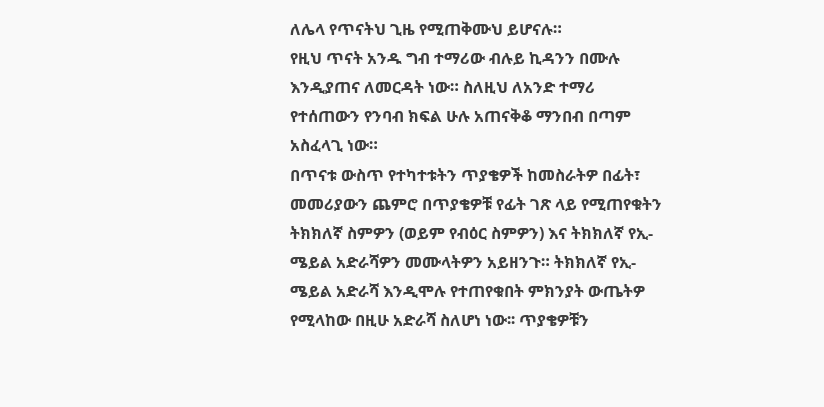ለሌላ የጥናትህ ጊዜ የሚጠቅሙህ ይሆናሉ።
የዚህ ጥናት አንዱ ግብ ተማሪው ብሉይ ኪዳንን በሙሉ እንዲያጠና ለመርዳት ነው። ስለዚህ ለአንድ ተማሪ የተሰጠውን የንባብ ክፍል ሁሉ አጠናቅቆ ማንበብ በጣም አስፈላጊ ነው።
በጥናቱ ውስጥ የተካተቱትን ጥያቄዎች ከመስራትዎ በፊት፣ መመሪያውን ጨምሮ በጥያቄዎቹ የፊት ገጽ ላይ የሚጠየቁትን ትክክለኛ ስምዎን (ወይም የብዕር ስምዎን) እና ትክክለኛ የኢ-ሜይል አድራሻዎን መሙላትዎን አይዘንጉ። ትክክለኛ የኢ-ሜይል አድራሻ እንዲሞሉ የተጠየቁበት ምክንያት ውጤትዎ የሚላከው በዚሁ አድራሻ ስለሆነ ነው፡፡ ጥያቄዎቹን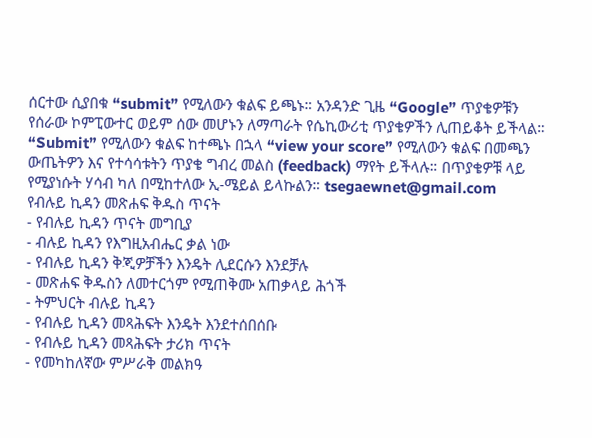ሰርተው ሲያበቁ “submit” የሚለውን ቁልፍ ይጫኑ። አንዳንድ ጊዜ “Google” ጥያቄዎቹን የሰራው ኮምፒውተር ወይም ሰው መሆኑን ለማጣራት የሴኪውሪቲ ጥያቄዎችን ሊጠይቆት ይችላል። “Submit” የሚለውን ቁልፍ ከተጫኑ በኋላ “view your score” የሚለውን ቁልፍ በመጫን ውጤትዎን እና የተሳሳቱትን ጥያቄ ግብረ መልስ (feedback) ማየት ይችላሉ። በጥያቄዎቹ ላይ የሚያነሱት ሃሳብ ካለ በሚከተለው ኢ-ሜይል ይላኩልን። tsegaewnet@gmail.com
የብሉይ ኪዳን መጽሐፍ ቅዱስ ጥናት
- የብሉይ ኪዳን ጥናት መግቢያ
- ብሉይ ኪዳን የእግዚአብሔር ቃል ነው
- የብሉይ ኪዳን ቅጂዎቻችን እንዴት ሊደርሱን እንደቻሉ
- መጽሐፍ ቅዱስን ለመተርጎም የሚጠቅሙ አጠቃላይ ሕጎች
- ትምህርት ብሉይ ኪዳን
- የብሉይ ኪዳን መጻሕፍት እንዴት እንደተሰበሰቡ
- የብሉይ ኪዳን መጻሕፍት ታሪክ ጥናት
- የመካከለኛው ምሥራቅ መልክዓ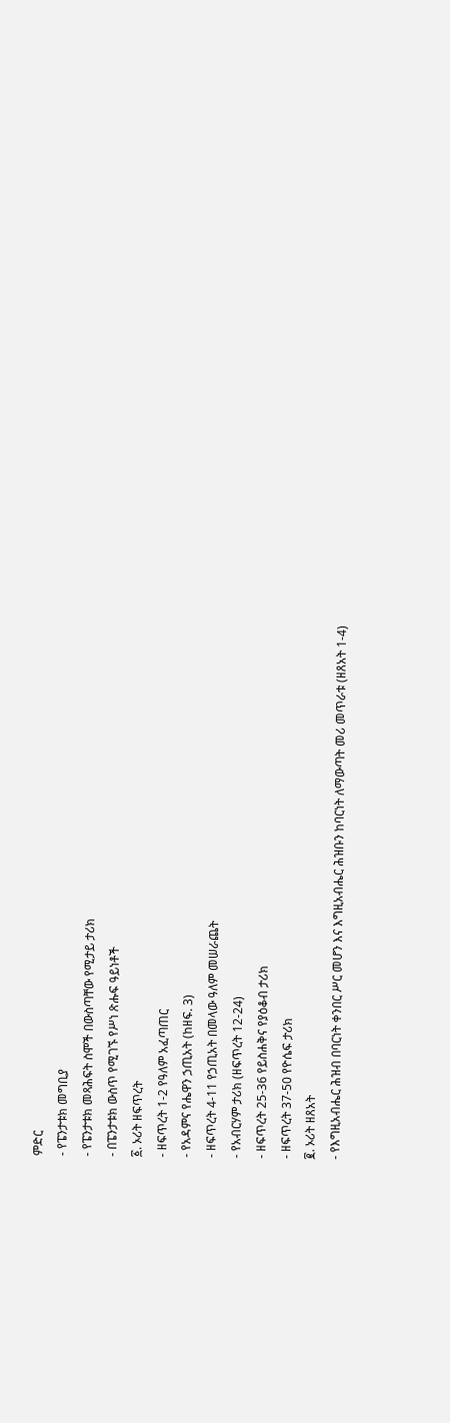ምድር
- የፔንታቱክ መግቢያ
- የፔንታቱክ መጻሕፍት ስሞች በውስጣቸው የሚታይ ታሪክ
- በፔንታቱክ ውስጥ የሚገኙ የሥነ ጽሑፍ ዓይነቶች
፩. ኦሪት ዘፍጥረት
- ዘፍጥረት 1-2 የዓለም አፈጣጠር
- የአዳምና የሔዋን ኃጢአት (ከዘፍ. 3)
- ዘፍጥረት 4-11 የኃጢአት በመላው ዓለም መሠራጨት
- የአብርሃም ታሪክ (ዘፍጥረት 12-24)
- ዘፍጥረት 25-36 የይስሐቅና የያዕቆብ ታሪክ
- ዘፍጥረት 37-50 የዮሴፍ ታሪክ
፪. ኦሪት ዘጸአት
- የእግዚአብሔር ሕዝብ በባርነት ቀንበር ሥር መሆን እና እግዚአብሔር ሕዝቡን ከባርነት ለማውጣት መሪ መጥራቱ (ዘጸአት 1-4)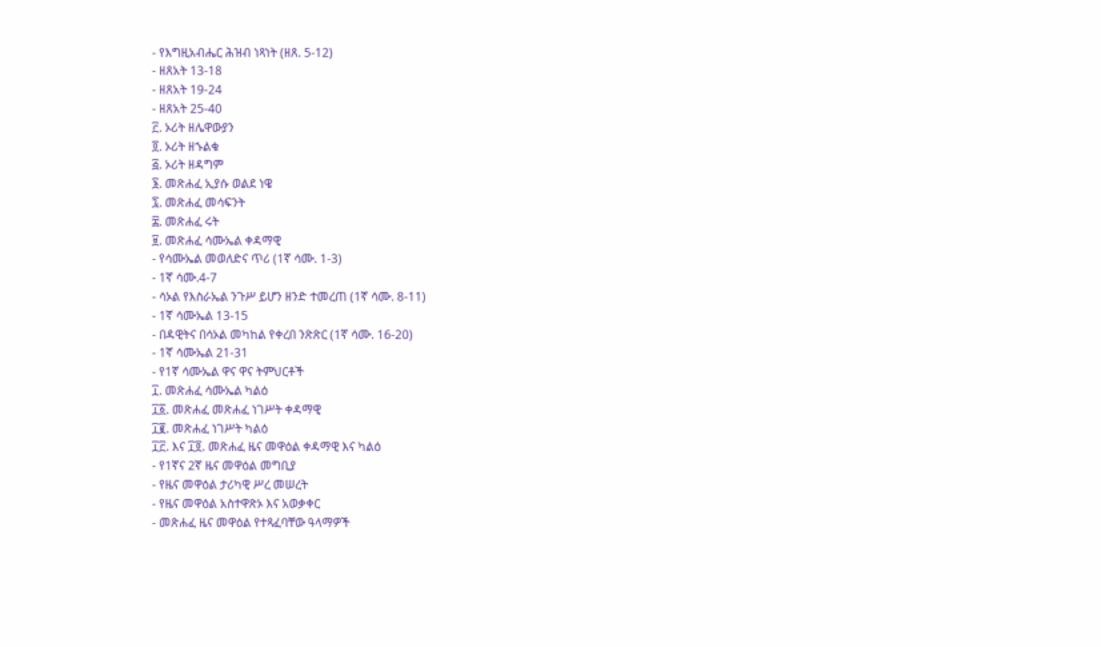- የእግዚአብሔር ሕዝብ ነጻነት (ዘጸ. 5-12)
- ዘጸአት 13-18
- ዘጸአት 19-24
- ዘጸአት 25-40
፫. ኦሪት ዘሌዋውያን
፬. ኦሪት ዘኁልቁ
፭. ኦሪት ዘዳግም
፮. መጽሐፈ ኢያሱ ወልደ ነዌ
፯. መጽሐፈ መሳፍንት
፰. መጽሐፈ ሩት
፱. መጽሐፈ ሳሙኤል ቀዳማዊ
- የሳሙኤል መወለድና ጥሪ (1ኛ ሳሙ. 1-3)
- 1ኛ ሳሙ.4-7
- ሳኦል የእስራኤል ንጉሥ ይሆን ዘንድ ተመረጠ (1ኛ ሳሙ. 8-11)
- 1ኛ ሳሙኤል 13-15
- በዳዊትና በሳኦል መካከል የቀረበ ንጽጽር (1ኛ ሳሙ. 16-20)
- 1ኛ ሳሙኤል 21-31
- የ1ኛ ሳሙኤል ዋና ዋና ትምህርቶች
፲. መጽሐፈ ሳሙኤል ካልዕ
፲፩. መጽሐፈ መጽሐፈ ነገሥት ቀዳማዊ
፲፪. መጽሐፈ ነገሥት ካልዕ
፲፫. እና ፲፬. መጽሐፈ ዜና መዋዕል ቀዳማዊ እና ካልዕ
- የ1ኛና 2ኛ ዜና መዋዕል መግቢያ
- የዜና መዋዕል ታሪካዊ ሥረ መሠረት
- የዜና መዋዕል አስተዋጽኦ እና አወቃቀር
- መጽሐፈ ዜና መዋዕል የተጻፈባቸው ዓላማዎች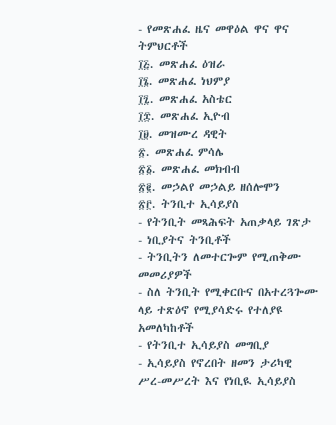- የመጽሐፈ ዜና መዋዕል ዋና ዋና ትምህርቶች
፲፭. መጽሐፈ ዕዝራ
፲፮. መጽሐፈ ነህምያ
፲፯. መጽሐፈ አስቴር
፲፰. መጽሐፈ ኢዮብ
፲፱. መዝሙረ ዳዊት
፳. መጽሐፈ ምሳሌ
፳፩. መጽሐፈ መክብብ
፳፪. መኃልየ መኃልይ ዘሰሎሞን
፳፫. ትንቢተ ኢሳይያስ
- የትንቢት መጻሕፍት አጠቃላይ ገጽታ
- ነቢያትና ትንቢቶች
- ትንቢትን ለመተርጐም የሚጠቅሙ መመሪያዎች
- ስለ ትንቢት የሚቀርቡና በአተረጓጐሙ ላይ ተጽዕኖ የሚያሳድሩ የተለያዩ አመለካከቶች
- የትንቢተ ኢሳይያስ መግቢያ
- ኢሳይያስ የኖረበት ዘመን ታሪካዊ ሥረ-መሥረት እና የነቢዪ ኢሳይያስ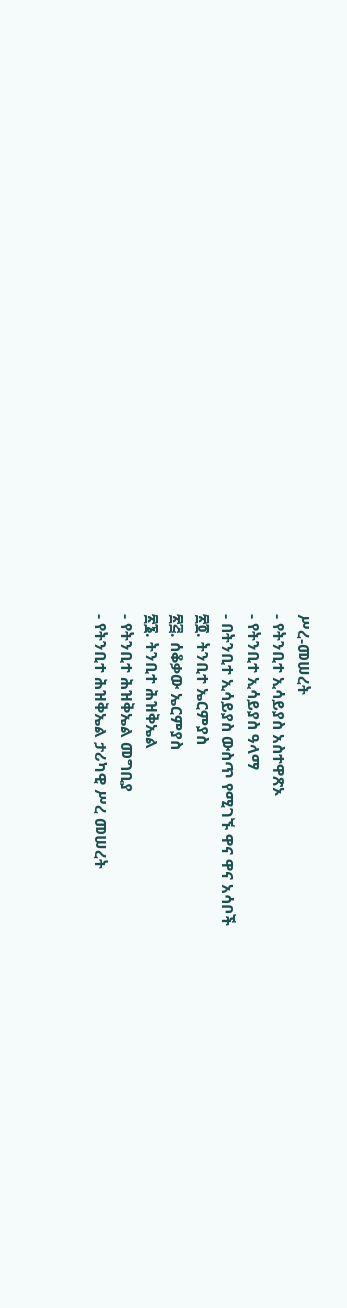ሥረ-መሠረት
- የትንቢተ ኢሳይያስ አስተዋጽኦ
- የትንቢተ ኢሳይያስ ዓላማ
- በትንቢተ ኢሳይያስ ውስጥ የሚገኙ ዋና ዋና አሳቦች
፳፬. ትንቢተ ኤርምያስ
፳፭. ሰቆቃው ኤርምያስ
፳፮. ትንቢተ ሕዝቅኤል
- የትንቢተ ሕዝቅኤል መግቢያ
- የትንቢተ ሕዝቅኤል ታሪካዊ ሥረ መሠረት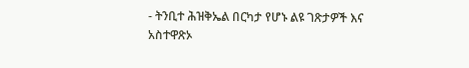- ትንቢተ ሕዝቅኤል በርካታ የሆኑ ልዩ ገጽታዎች እና አስተዋጽኦ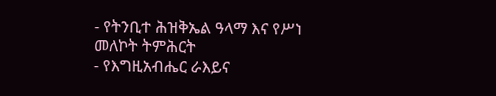- የትንቢተ ሕዝቅኤል ዓላማ እና የሥነ መለኮት ትምሕርት
- የእግዚአብሔር ራእይና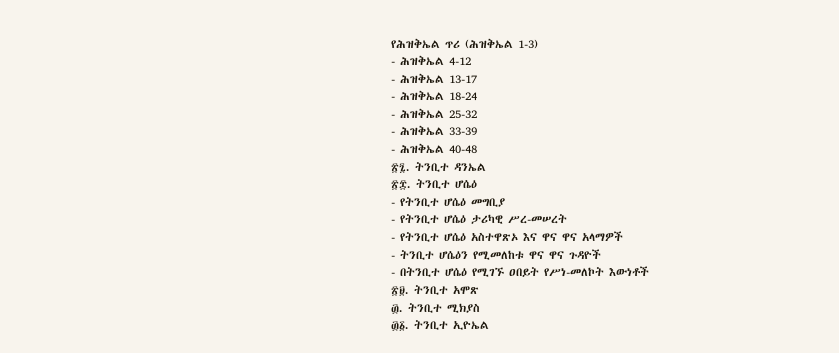የሕዝቅኤል ጥሪ (ሕዝቅኤል 1-3)
- ሕዝቅኤል 4-12
- ሕዝቅኤል 13-17
- ሕዝቅኤል 18-24
- ሕዝቅኤል 25-32
- ሕዝቅኤል 33-39
- ሕዝቅኤል 40-48
፳፯. ትንቢተ ዳንኤል
፳፰. ትንቢተ ሆሴዕ
- የትንቢተ ሆሴዕ መግቢያ
- የትንቢተ ሆሴዕ ታሪካዊ ሥረ-መሠረት
- የትንቢተ ሆሴዕ አስተዋጽኦ እና ዋና ዋና አላማዎች
- ትንቢተ ሆሴዕን የሚመለከቱ ዋና ዋና ጉዳዮች
- በትንቢተ ሆሴዕ የሚገኙ ዐበይት የሥነ-መለኮት እውነቶች
፳፱. ትንቢተ አሞጽ
፴. ትንቢተ ሚክያስ
፴፩. ትንቢተ ኢዮኤል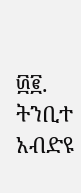፴፪. ትንቢተ አብድዩ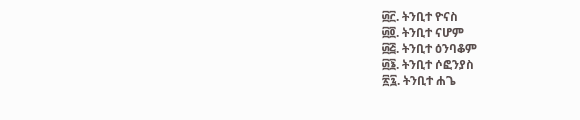፴፫. ትንቢተ ዮናስ
፴፬. ትንቢተ ናሆም
፴፭. ትንቢተ ዕንባቆም
፴፮. ትንቢተ ሶፎንያስ
፳፯. ትንቢተ ሐጌ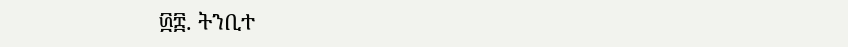፴፰. ትንቢተ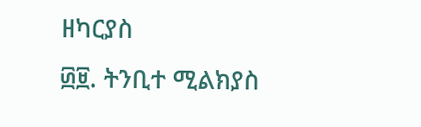ዘካርያስ
፴፱. ትንቢተ ሚልክያስ